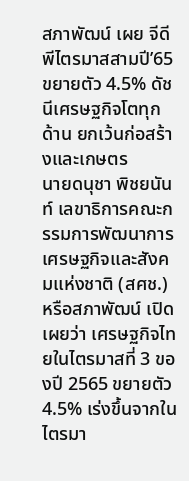สภาพัฒน์ เผย จีดีพีไตรมาสสามปี’65 ขยายตัว 4.5% ดัชนีเศรษฐกิจโตทุกด้าน ยกเว้นก่อสร้างและเกษตร
นายดนุชา พิชยนันท์ เลขาธิการคณะกรรมการพัฒนาการเศรษฐกิจและสังคมแห่งชาติ (สศช.) หรือสภาพัฒน์ เปิดเผยว่า เศรษฐกิจไทยในไตรมาสที่ 3 ของปี 2565 ขยายตัว 4.5% เร่งขึ้นจากในไตรมา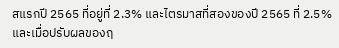สแรกปี 2565 ที่อยู่ที่ 2.3% และไตรมาสที่สองของปี 2565 ที่ 2.5% และเมื่อปรับผลของฤ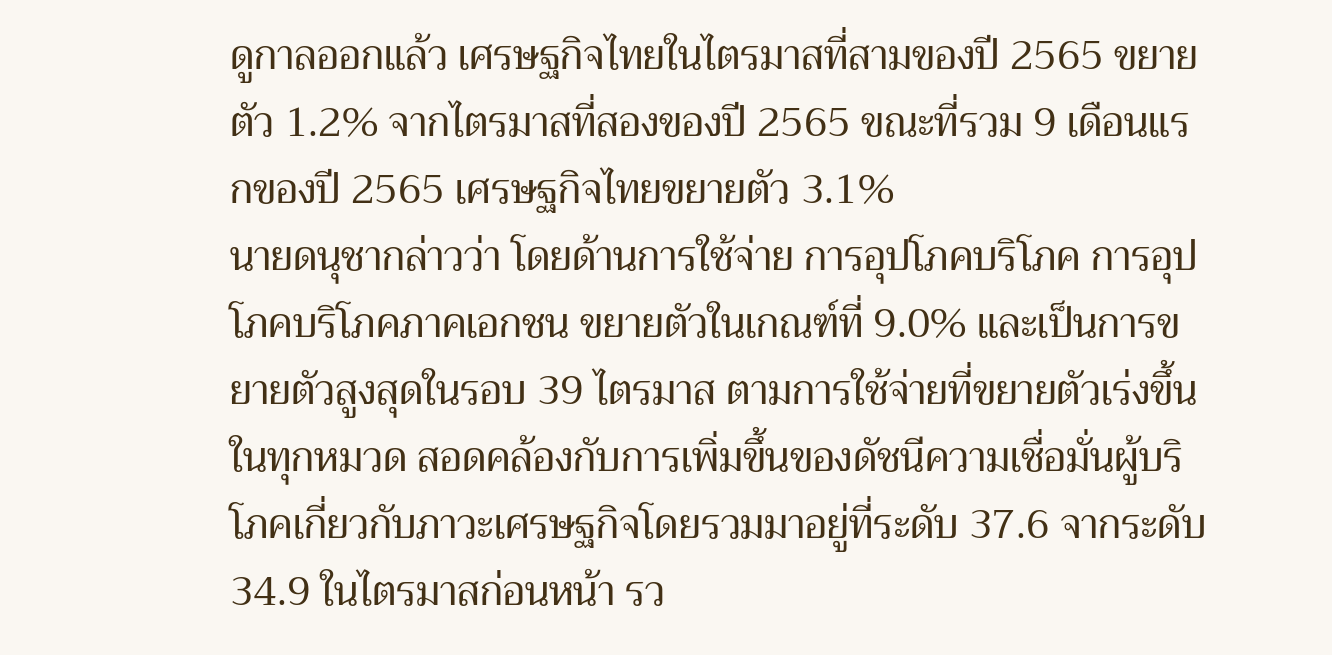ดูกาลออกแล้ว เศรษฐกิจไทยในไตรมาสที่สามของปี 2565 ขยายตัว 1.2% จากไตรมาสที่สองของปี 2565 ขณะที่รวม 9 เดือนแรกของปี 2565 เศรษฐกิจไทยขยายตัว 3.1%
นายดนุชากล่าวว่า โดยด้านการใช้จ่าย การอุปโภคบริโภค การอุปโภคบริโภคภาคเอกชน ขยายตัวในเกณฑ์ที่ 9.0% และเป็นการขยายตัวสูงสุดในรอบ 39 ไตรมาส ตามการใช้จ่ายที่ขยายตัวเร่งขึ้นในทุกหมวด สอดคล้องกับการเพิ่มขึ้นของดัชนีความเชื่อมั่นผู้บริโภคเกี่ยวกับภาวะเศรษฐกิจโดยรวมมาอยู่ที่ระดับ 37.6 จากระดับ 34.9 ในไตรมาสก่อนหน้า รว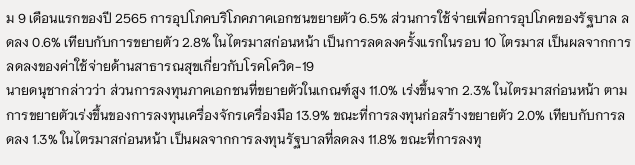ม 9 เดือนแรกของปี 2565 การอุปโภคบริโภคภาคเอกชนขยายตัว 6.5% ส่วนการใช้จ่ายเพื่อการอุปโภคของรัฐบาล ลดลง 0.6% เทียบกับการขยายตัว 2.8% ในไตรมาสก่อนหน้า เป็นการลดลงครั้งแรกในรอบ 10 ไตรมาส เป็นผลจากการลดลงของค่าใช้จ่ายด้านสาธารณสุขเกี่ยวกับโรคโควิด-19
นายดนุชากล่าวว่า ส่วนการลงทุนภาคเอกชนที่ขยายตัวในเกณฑ์สูง 11.0% เร่งขึ้นจาก 2.3% ในไตรมาสก่อนหน้า ตามการขยายตัวเร่งขึ้นของการลงทุนเครื่องจักรเครื่องมือ 13.9% ขณะที่การลงทุนก่อสร้างขยายตัว 2.0% เทียบกับการลดลง 1.3% ในไตรมาสก่อนหน้า เป็นผลจากการลงทุนรัฐบาลที่ลดลง 11.8% ขณะที่การลงทุ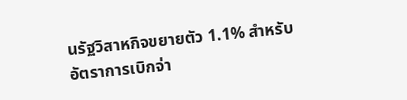นรัฐวิสาหกิจขยายตัว 1.1% สำหรับอัตราการเบิกจ่า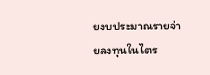ยงบประมาณรายจ่ายลงทุนในไตร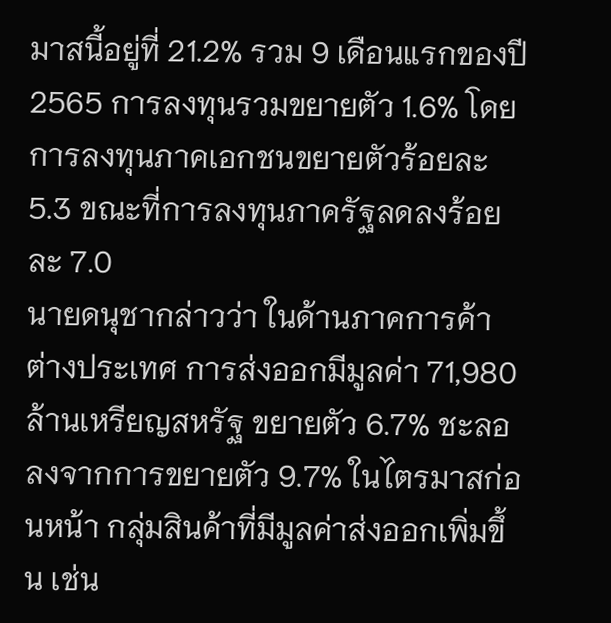มาสนี้อยู่ที่ 21.2% รวม 9 เดือนแรกของปี 2565 การลงทุนรวมขยายตัว 1.6% โดยการลงทุนภาคเอกชนขยายตัวร้อยละ 5.3 ขณะที่การลงทุนภาครัฐลดลงร้อยละ 7.0
นายดนุชากล่าวว่า ในด้านภาคการค้าต่างประเทศ การส่งออกมีมูลค่า 71,980 ล้านเหรียญสหรัฐ ขยายตัว 6.7% ชะลอลงจากการขยายตัว 9.7% ในไตรมาสก่อนหน้า กลุ่มสินค้าที่มีมูลค่าส่งออกเพิ่มขึ้น เช่น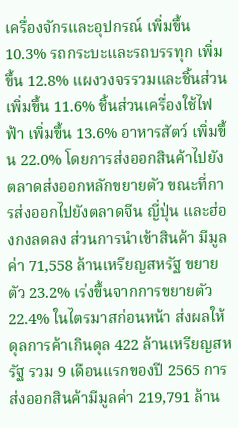เครื่องจักรและอุปกรณ์ เพิ่มขึ้น 10.3% รถกระบะและรถบรรทุก เพิ่มขึ้น 12.8% แผงวงจรรวมและชิ้นส่วน เพิ่มขึ้น 11.6% ชิ้นส่วนเครื่องใช้ไฟฟ้า เพิ่มขึ้น 13.6% อาหารสัตว์ เพิ่มขึ้น 22.0% โดยการส่งออกสินค้าไปยังตลาดส่งออกหลักขยายตัว ขณะที่การส่งออกไปยังตลาดจีน ญี่ปุ่น และฮ่องกงลดลง ส่วนการนำเข้าสินค้า มีมูลค่า 71,558 ล้านเหรียญสหรัฐ ขยายตัว 23.2% เร่งขึ้นจากการขยายตัว 22.4% ในไตรมาสก่อนหน้า ส่งผลให้ดุลการค้าเกินดุล 422 ล้านเหรียญสหรัฐ รวม 9 เดือนแรกของปี 2565 การส่งออกสินค้ามีมูลค่า 219,791 ล้าน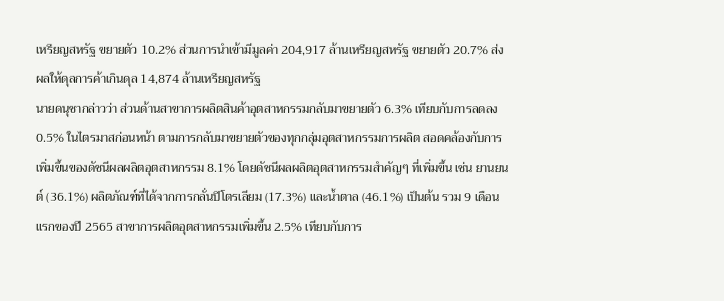เหรียญสหรัฐ ขยายตัว 10.2% ส่วนการนำเข้ามีมูลค่า 204,917 ล้านเหรียญสหรัฐ ขยายตัว 20.7% ส่งผลให้ดุลการค้าเกินดุล 14,874 ล้านเหรียญสหรัฐ
นายดนุชากล่าวว่า ส่วนด้านสาขาการผลิตสินค้าอุตสาหกรรมกลับมาขยายตัว 6.3% เทียบกับการลดลง 0.5% ในไตรมาสก่อนหน้า ตามการกลับมาขยายตัวของทุกกลุ่มอุตสาหกรรมการผลิต สอดคล้องกับการเพิ่มขึ้นของดัชนีผลผลิตอุตสาหกรรม 8.1% โดยดัชนีผลผลิตอุตสาหกรรมสำคัญๆ ที่เพิ่มขึ้น เช่น ยานยนต์ (36.1%) ผลิตภัณฑ์ที่ได้จากการกลั่นปิโตรเลียม (17.3%) และน้ำตาล (46.1%) เป็นต้น รวม 9 เดือนแรกของปี 2565 สาขาการผลิตอุตสาหกรรมเพิ่มขึ้น 2.5% เทียบกับการ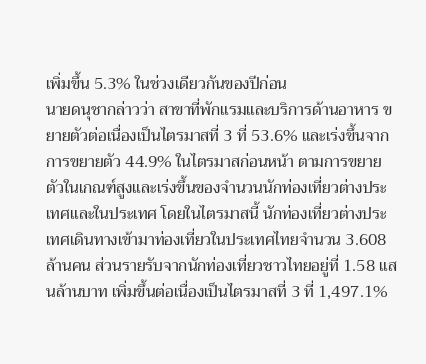เพิ่มขึ้น 5.3% ในช่วงเดียวกันของปีก่อน
นายดนุชากล่าวว่า สาขาที่พักแรมและบริการด้านอาหาร ขยายตัวต่อเนื่องเป็นไตรมาสที่ 3 ที่ 53.6% และเร่งขึ้นจากการขยายตัว 44.9% ในไตรมาสก่อนหน้า ตามการขยายตัวในเกณฑ์สูงและเร่งขึ้นของจำนวนนักท่องเที่ยวต่างประเทศและในประเทศ โดยในไตรมาสนี้ นักท่องเที่ยวต่างประเทศเดินทางเข้ามาท่องเที่ยวในประเทศไทยจำนวน 3.608 ล้านคน ส่วนรายรับจากนักท่องเที่ยวชาวไทยอยู่ที่ 1.58 แสนล้านบาท เพิ่มขึ้นต่อเนื่องเป็นไตรมาสที่ 3 ที่ 1,497.1%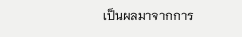เป็นผลมาจากการ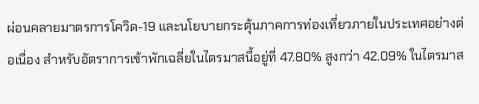ผ่อนคลายมาตรการโควิด-19 และนโยบายกระตุ้นภาคการท่องเที่ยวภายในประเทศอย่างต่อเนื่อง สำหรับอัตราการเข้าพักเฉลี่ยในไตรมาสนี้อยู่ที่ 47.80% สูงกว่า 42.09% ในไตรมาส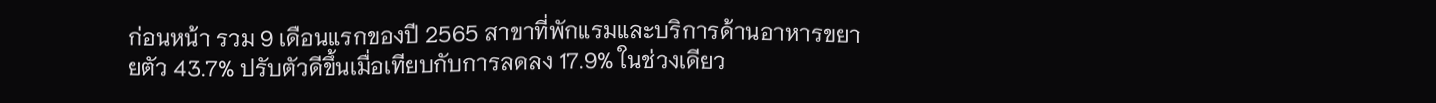ก่อนหน้า รวม 9 เดือนแรกของปี 2565 สาขาที่พักแรมและบริการด้านอาหารขยายตัว 43.7% ปรับตัวดีขึ้นเมื่อเทียบกับการลดลง 17.9% ในช่วงเดียว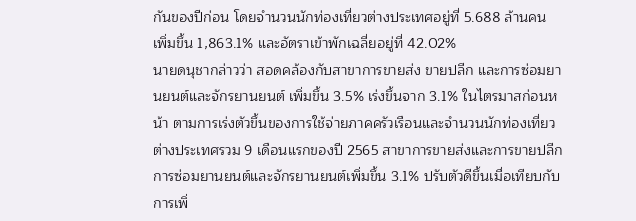กันของปีก่อน โดยจำนวนนักท่องเที่ยวต่างประเทศอยู่ที่ 5.688 ล้านคน เพิ่มขึ้น 1,863.1% และอัตราเข้าพักเฉลี่ยอยู่ที่ 42.02%
นายดนุชากล่าวว่า สอดคล้องกับสาขาการขายส่ง ขายปลีก และการซ่อมยานยนต์และจักรยานยนต์ เพิ่มขึ้น 3.5% เร่งขึ้นจาก 3.1% ในไตรมาสก่อนหน้า ตามการเร่งตัวขึ้นของการใช้จ่ายภาคครัวเรือนและจำนวนนักท่องเที่ยวต่างประเทศรวม 9 เดือนแรกของปี 2565 สาขาการขายส่งและการขายปลีก การซ่อมยานยนต์และจักรยานยนต์เพิ่มขึ้น 3.1% ปรับตัวดีขึ้นเมื่อเทียบกับการเพิ่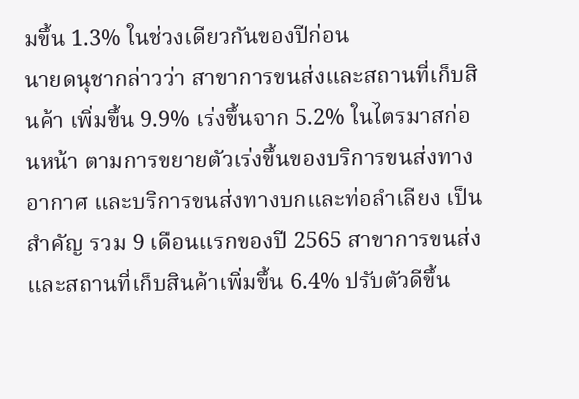มขึ้น 1.3% ในช่วงเดียวกันของปีก่อน
นายดนุชากล่าวว่า สาขาการขนส่งและสถานที่เก็บสินค้า เพิ่มขึ้น 9.9% เร่งขึ้นจาก 5.2% ในไตรมาสก่อนหน้า ตามการขยายตัวเร่งขึ้นของบริการขนส่งทางอากาศ และบริการขนส่งทางบกและท่อลำเลียง เป็นสำคัญ รวม 9 เดือนแรกของปี 2565 สาขาการขนส่งและสถานที่เก็บสินค้าเพิ่มขึ้น 6.4% ปรับตัวดีขึ้น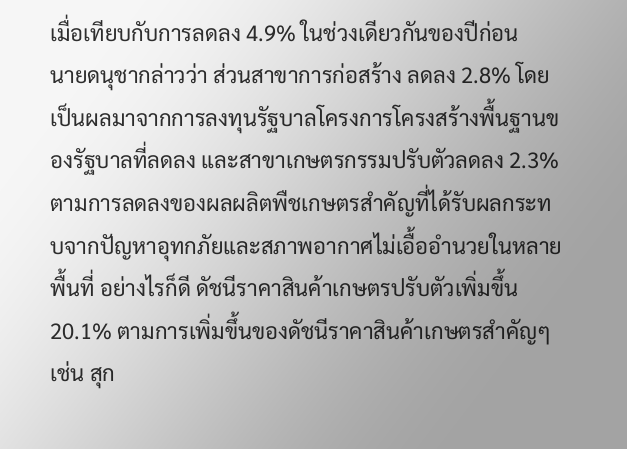เมื่อเทียบกับการลดลง 4.9% ในช่วงเดียวกันของปีก่อน
นายดนุชากล่าวว่า ส่วนสาขาการก่อสร้าง ลดลง 2.8% โดยเป็นผลมาจากการลงทุนรัฐบาลโครงการโครงสร้างพื้นฐานของรัฐบาลที่ลดลง และสาขาเกษตรกรรมปรับตัวลดลง 2.3% ตามการลดลงของผลผลิตพืชเกษตรสำคัญที่ได้รับผลกระทบจากปัญหาอุทกภัยและสภาพอากาศไม่เอื้ออำนวยในหลายพื้นที่ อย่างไรก็ดี ดัชนีราคาสินค้าเกษตรปรับตัวเพิ่มขึ้น 20.1% ตามการเพิ่มขึ้นของดัชนีราคาสินค้าเกษตรสำคัญๆ เช่น สุก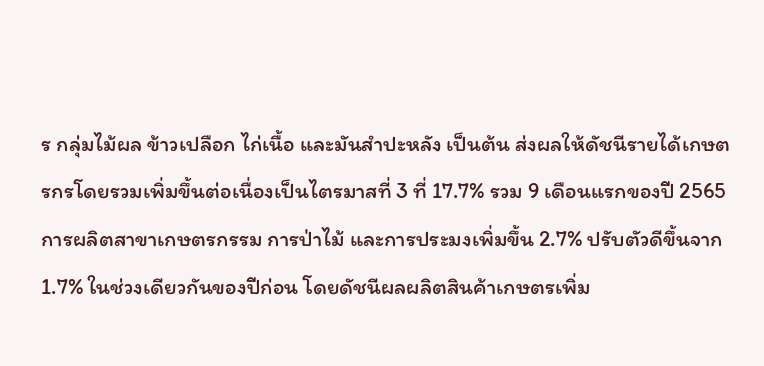ร กลุ่มไม้ผล ข้าวเปลือก ไก่เนื้อ และมันสำปะหลัง เป็นต้น ส่งผลให้ดัชนีรายได้เกษตรกรโดยรวมเพิ่มขึ้นต่อเนื่องเป็นไตรมาสที่ 3 ที่ 17.7% รวม 9 เดือนแรกของปี 2565 การผลิตสาขาเกษตรกรรม การป่าไม้ และการประมงเพิ่มขึ้น 2.7% ปรับตัวดีขึ้นจาก 1.7% ในช่วงเดียวกันของปีก่อน โดยดัชนีผลผลิตสินค้าเกษตรเพิ่ม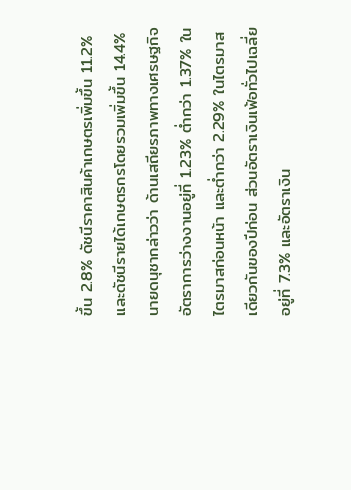ขึ้น 2.8% ดัชนีราคาสินค้าเกษตรเพิ่มขึ้น 11.2% และดัชนีรายได้เกษตรกรโดยรวมเพิ่มขึ้น 14.4%
นายดนุชากล่าวว่า ด้านเสถียรภาพทางเศรษฐกิจ อัตราการว่างงานอยู่ที่ 1.23% ต่ำกว่า 1.37% ในไตรมาสก่อนหน้า และต่ำกว่า 2.29% ในไตรมาสเดียวกันของปีก่อน ส่วนอัตราเงินเฟ้อทั่วไปเฉลี่ยอยู่ที่ 7.3% และอัตราเงิน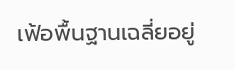เฟ้อพื้นฐานเฉลี่ยอยู่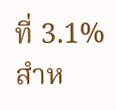ที่ 3.1% สำห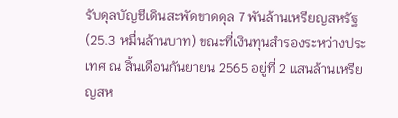รับดุลบัญชีเดินสะพัดขาดดุล 7 พันล้านเหรียญสหรัฐ (25.3 หมื่นล้านบาท) ขณะที่เงินทุนสำรองระหว่างประเทศ ณ สิ้นเดือนกันยายน 2565 อยู่ที่ 2 แสนล้านเหรียญสห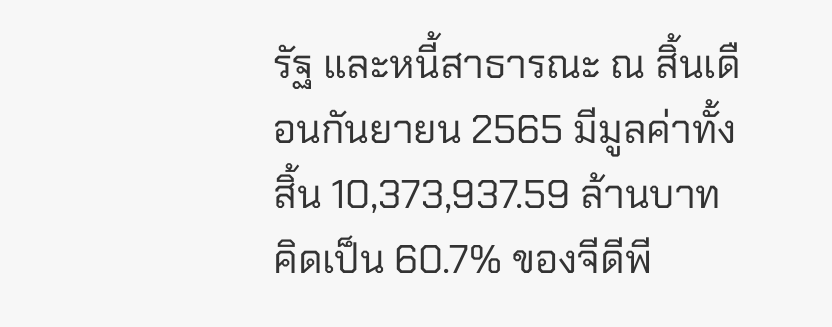รัฐ และหนี้สาธารณะ ณ สิ้นเดือนกันยายน 2565 มีมูลค่าทั้งสิ้น 10,373,937.59 ล้านบาท คิดเป็น 60.7% ของจีดีพี